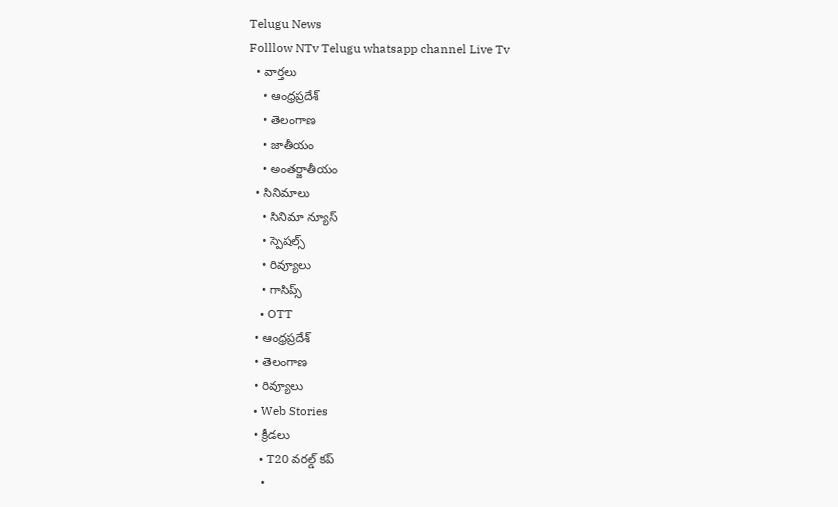Telugu News
Folllow NTv Telugu whatsapp channel Live Tv
  • వార్తలు
    • ఆంధ్రప్రదేశ్
    • తెలంగాణ
    • జాతీయం
    • అంతర్జాతీయం
  • సినిమాలు
    • సినిమా న్యూస్
    • స్పెషల్స్
    • రివ్యూలు
    • గాసిప్స్
    • OTT
  • ఆంధ్రప్రదేశ్
  • తెలంగాణ
  • రివ్యూలు
  • Web Stories
  • క్రీడలు
    • T20 వరల్డ్ కప్
    •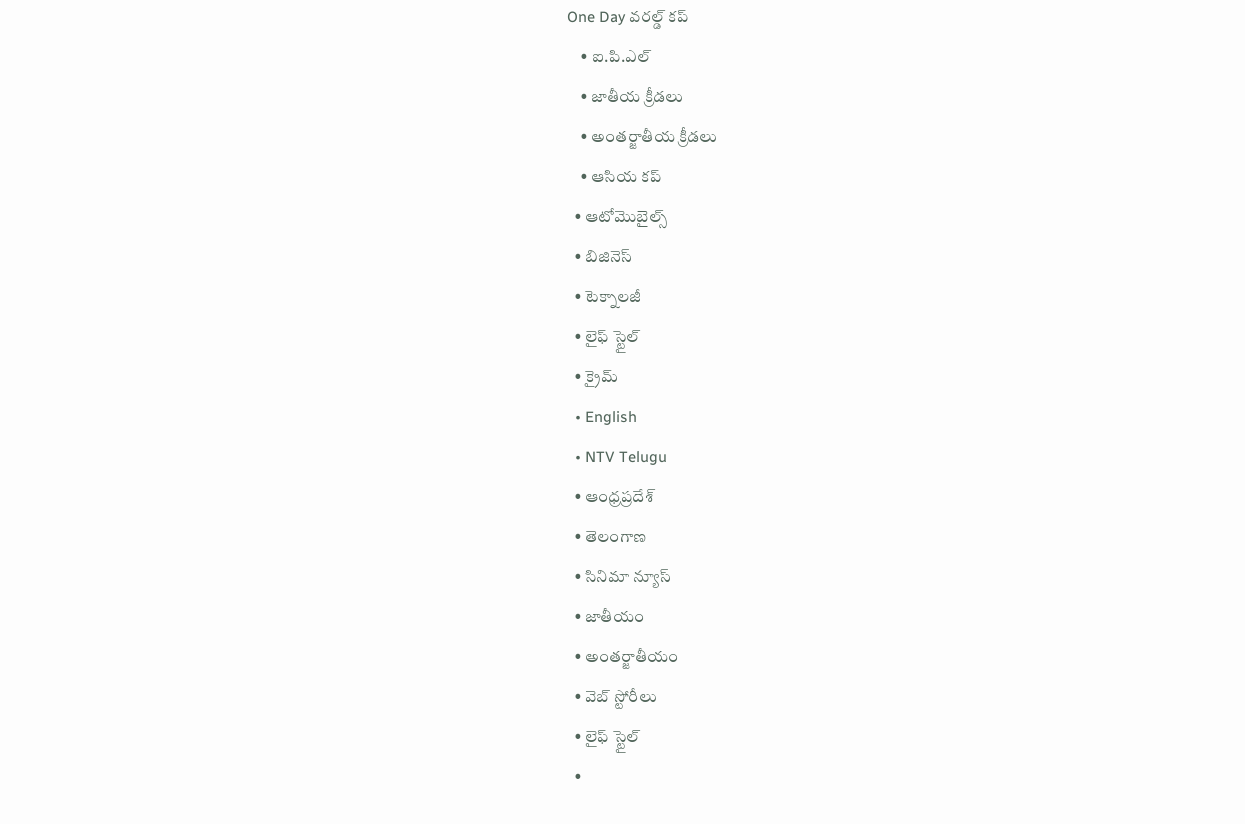One Day వరల్డ్ కప్
    • ఐ.పి.ఎల్
    • జాతీయ క్రీడలు
    • అంతర్జాతీయ క్రీడలు
    • ఆసియ కప్
  • ఆటోమొబైల్స్
  • బిజినెస్‌
  • టెక్నాలజీ
  • లైఫ్ స్టైల్
  • క్రైమ్
  • English
  • NTV Telugu
  • ఆంధ్రప్రదేశ్
  • తెలంగాణ
  • సినిమా న్యూస్
  • జాతీయం
  • అంతర్జాతీయం
  • వెబ్ స్టోరీలు
  • లైఫ్ స్టైల్
  •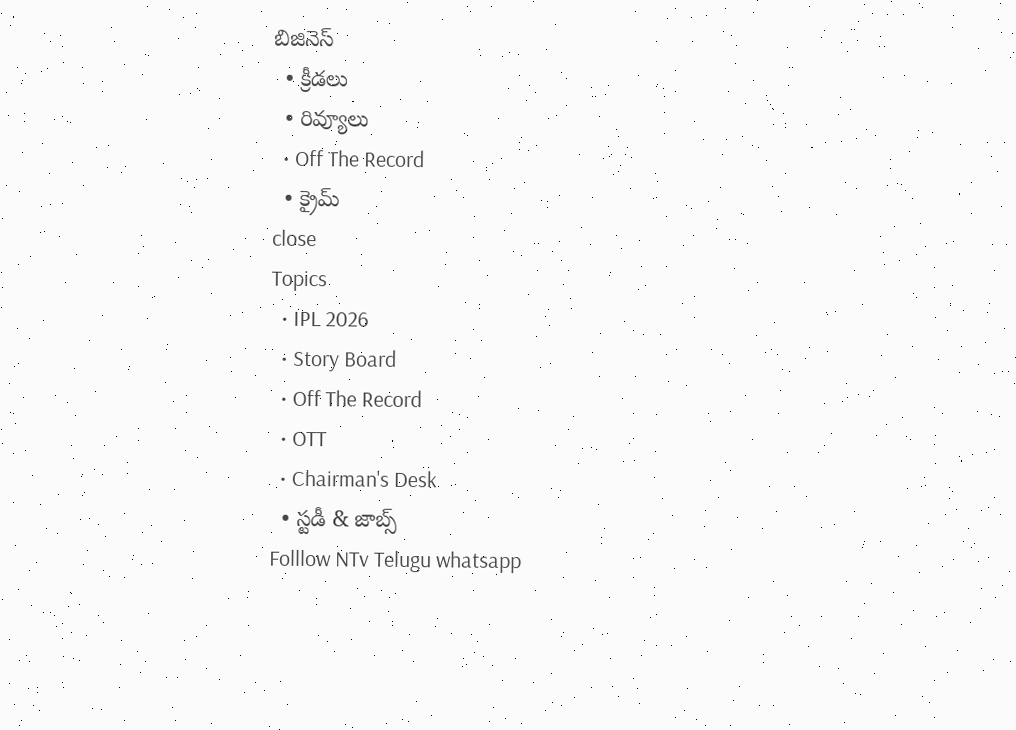బిజినెస్‌
  • క్రీడలు
  • రివ్యూలు
  • Off The Record
  • క్రైమ్
close
Topics
  • IPL 2026
  • Story Board
  • Off The Record
  • OTT
  • Chairman's Desk
  • స్టడీ & జాబ్స్
Folllow NTv Telugu whatsapp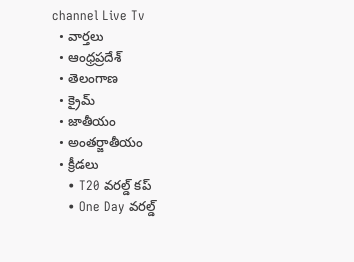channel Live Tv
  • వార్తలు
  • ఆంధ్రప్రదేశ్
  • తెలంగాణ
  • క్రైమ్
  • జాతీయం
  • అంతర్జాతీయం
  • క్రీడలు
    • T20 వరల్డ్ కప్
    • One Day వరల్డ్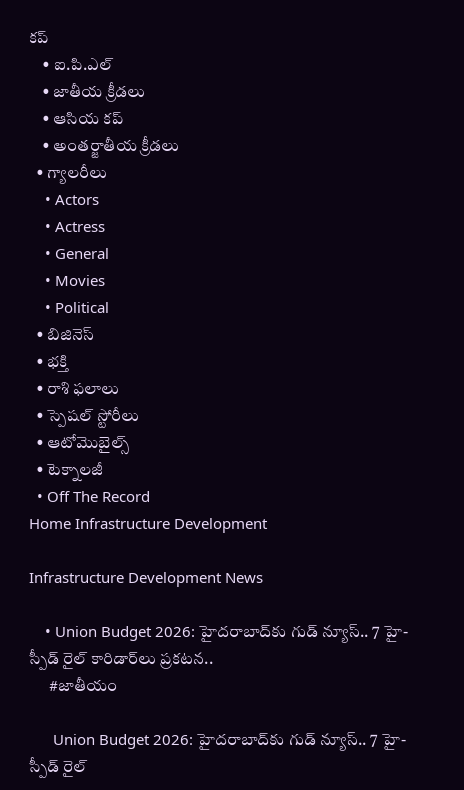కప్
    • ఐ.పి.ఎల్
    • జాతీయ క్రీడలు
    • ఆసియ కప్
    • అంతర్జాతీయ క్రీడలు
  • గ్యాలరీలు
    • Actors
    • Actress
    • General
    • Movies
    • Political
  • బిజినెస్‌
  • భక్తి
  • రాశి ఫలాలు
  • స్పెషల్‌ స్టోరీలు
  • ఆటోమొబైల్స్
  • టెక్నాలజీ
  • Off The Record
Home Infrastructure Development

Infrastructure Development News

    • Union Budget 2026: హైదరాబాద్‌కు గుడ్ న్యూస్.. 7 హై-స్పీడ్ రైల్ కారిడార్‌లు ప్రకటన..
      #జాతీయం

      Union Budget 2026: హైదరాబాద్‌కు గుడ్ న్యూస్.. 7 హై-స్పీడ్ రైల్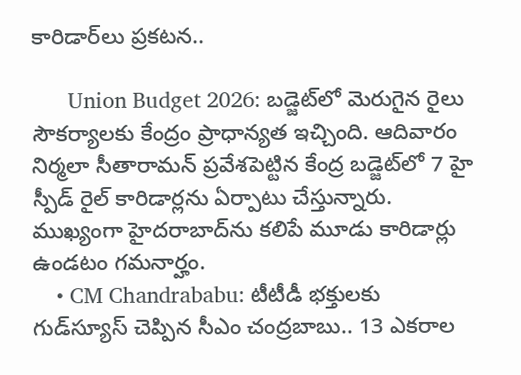కారిడార్‌లు ప్రకటన..

      Union Budget 2026: బడ్జెట్‌లో మెరుగైన రైలు సౌకర్యాలకు కేంద్రం ప్రాధాన్యత ఇచ్చింది. ఆదివారం నిర్మలా సీతారామన్ ప్రవేశపెట్టిన కేంద్ర బడ్జెట్‌లో 7 హై స్పీడ్ రైల్ కారిడార్లను ఏర్పాటు చేస్తున్నారు. ముఖ్యంగా హైదరాబాద్‌ను కలిపే మూడు కారిడార్లు ఉండటం గమనార్హం.
    • CM Chandrababu: టీటీడీ భక్తులకు గుడ్‌స్యూస్ చెప్పిన సీఎం చంద్రబాబు.. 13 ఎకరాల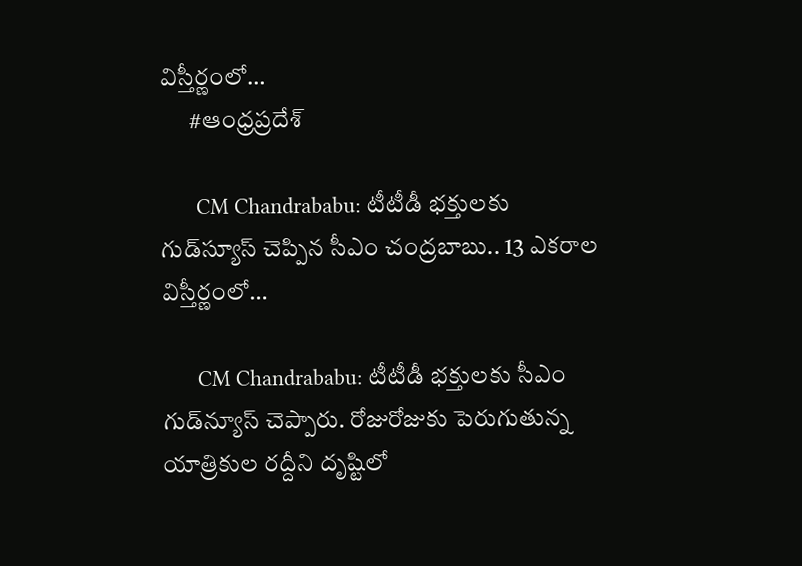విస్తీర్ణంలో…
      #ఆంధ్రప్రదేశ్

      CM Chandrababu: టీటీడీ భక్తులకు గుడ్‌స్యూస్ చెప్పిన సీఎం చంద్రబాబు.. 13 ఎకరాల విస్తీర్ణంలో…

      CM Chandrababu: టీటీడీ భక్తులకు సీఎం గుడ్‌న్యూస్ చెప్పారు. రోజురోజుకు పెరుగుతున్న యాత్రికుల రద్దీని దృష్టిలో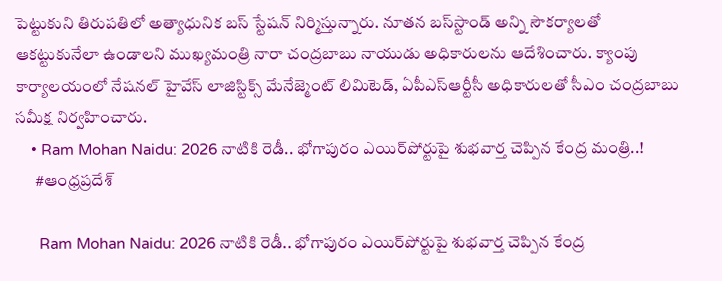పెట్టుకుని తిరుపతిలో అత్యాధునిక బస్ స్టేషన్ నిర్మిస్తున్నారు. నూతన బస్‌స్టాండ్ అన్ని సౌకర్యాలతో ఆకట్టుకునేలా ఉండాలని ముఖ్యమంత్రి నారా చంద్రబాబు నాయుడు అధికారులను ఆదేశించారు. క్యాంపు కార్యాలయంలో నేషనల్ హైవేస్ లాజిస్టిక్స్ మేనేజ్మెంట్ లిమిటెడ్, ఏపీఎస్ఆర్టీసీ అధికారులతో సీఎం చంద్రబాబు సమీక్ష నిర్వహించారు.
    • Ram Mohan Naidu: 2026 నాటికి రెడీ.. భోగాపురం ఎయిర్‌పోర్టుపై శుభవార్త చెప్పిన కేంద్ర మంత్రి..!
      #ఆంధ్రప్రదేశ్

      Ram Mohan Naidu: 2026 నాటికి రెడీ.. భోగాపురం ఎయిర్‌పోర్టుపై శుభవార్త చెప్పిన కేంద్ర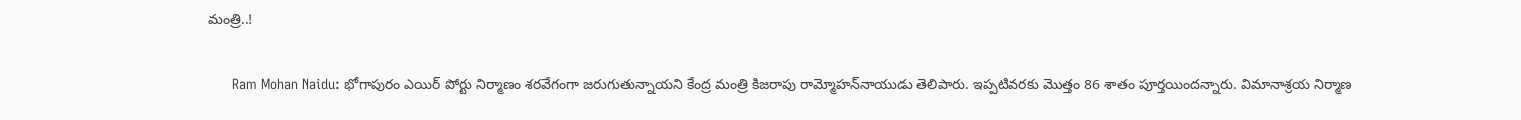మంత్రి..!

      Ram Mohan Naidu: భోగాపురం ఎయిర్ పోర్టు నిర్మాణం శరవేగంగా జరుగుతున్నాయని కేంద్ర మంత్రి కిజరాపు రామ్మోహన్‌నాయుడు తెలిపారు. ఇప్పటివరకు మొత్తం 86 శాతం పూర్తయిందన్నారు. విమానాశ్రయ నిర్మాణ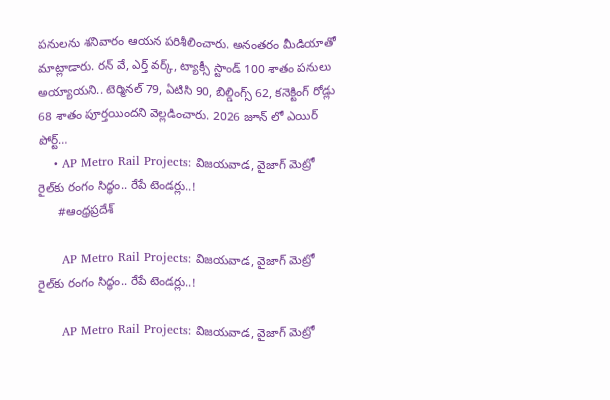పనులను శనివారం ఆయన పరిశీలించారు. అనంతరం మీడియాతో మాట్లాడారు. రన్ వే, ఎర్త్ వర్క్, ట్యాక్సీ స్టాండ్ 100 శాతం పనులు అయ్యాయని.. టెర్మినల్ 79, ఏటిసి 90, బిల్డింగ్స్ 62, కనెక్టింగ్ రోడ్లు 68 శాతం పూర్తయిందని వెల్లడించారు. 2026 జూన్ లో ఎయిర్ పోర్ట్…
    • AP Metro Rail Projects: విజయవాడ, వైజాగ్ మెట్రో రైల్‌కు రంగం సిద్ధం.. రేపే టెండర్లు..!
      #ఆంధ్రప్రదేశ్

      AP Metro Rail Projects: విజయవాడ, వైజాగ్ మెట్రో రైల్‌కు రంగం సిద్ధం.. రేపే టెండర్లు..!

      AP Metro Rail Projects: విజయవాడ, వైజాగ్ మెట్రో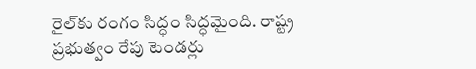రైల్‌కు రంగం సిద్ధం సిద్ధమైంది. రాష్ట్ర ప్రభుత్వం రేపు టెండర్లు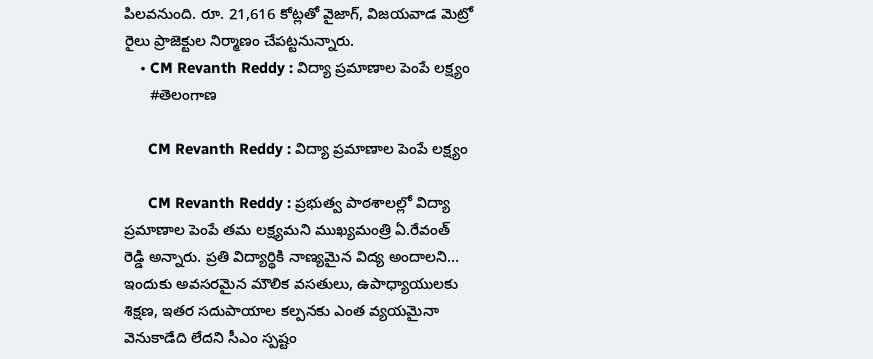పిలవనుంది. రూ. 21,616 కోట్లతో వైజాగ్, విజయవాడ మెట్రో రైలు ప్రాజెక్టుల నిర్మాణం చేపట్టనున్నారు.
    • CM Revanth Reddy : విద్యా ప్రమాణాల పెంపే ల‌క్ష్యం
      #తెలంగాణ

      CM Revanth Reddy : విద్యా ప్రమాణాల పెంపే ల‌క్ష్యం

      CM Revanth Reddy : ప్ర‌భుత్వ పాఠ‌శాల‌ల్లో విద్యా ప్ర‌మాణాల పెంపే త‌మ ల‌క్ష్య‌మ‌ని ముఖ్య‌మంత్రి ఏ.రేవంత్ రెడ్డి అన్నారు. ప్ర‌తి విద్యార్థికి నాణ్య‌మైన విద్య అందాల‌ని… ఇందుకు అవ‌స‌ర‌మైన మౌలిక వ‌స‌తులు, ఉపాధ్యాయుల‌కు శిక్ష‌ణ‌, ఇత‌ర స‌దుపాయాల క‌ల్ప‌నకు ఎంత వ్య‌య‌మైనా వెనుకాడేది లేద‌ని సీఎం స్ప‌ష్టం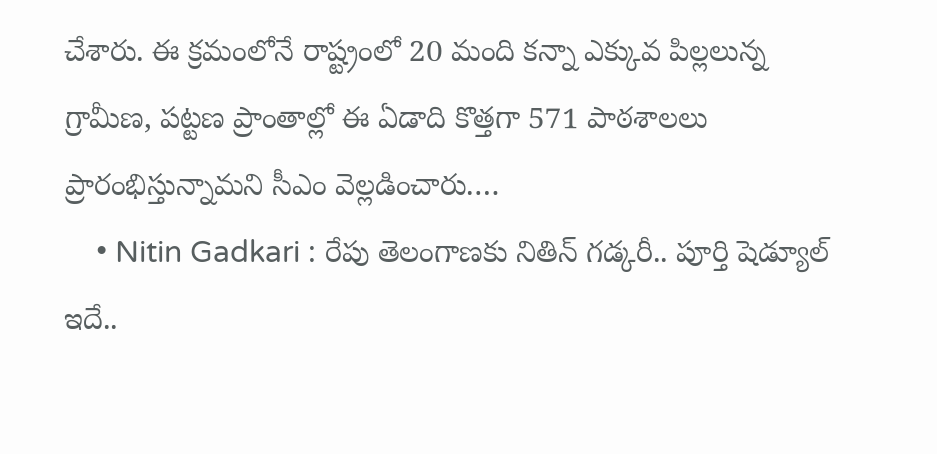చేశారు. ఈ క్ర‌మంలోనే రాష్ట్రంలో 20 మంది కన్నా ఎక్కువ పిల్ల‌లున్న గ్రామీణ‌, ప‌ట్ట‌ణ ప్రాంతాల్లో ఈ ఏడాది కొత్తగా 571 పాఠ‌శాల‌లు ప్రారంభిస్తున్నామ‌ని సీఎం వెల్ల‌డించారు.…
    • Nitin Gadkari : రేపు తెలంగాణకు నితిన్ గడ్కరీ.. పూర్తి షెడ్యూల్‌ ఇదే..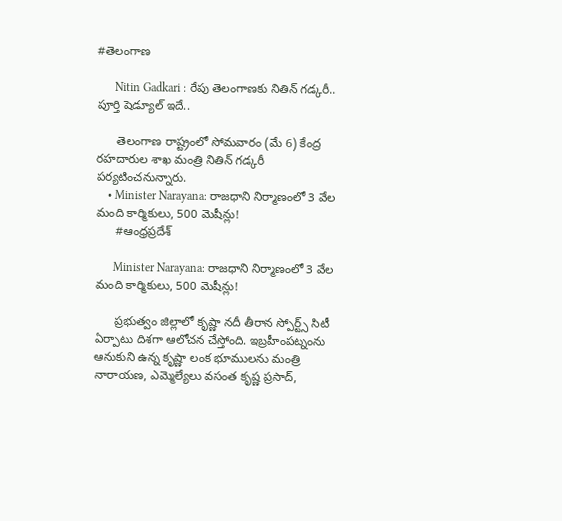#తెలంగాణ

      Nitin Gadkari : రేపు తెలంగాణకు నితిన్ గడ్కరీ.. పూర్తి షెడ్యూల్‌ ఇదే..

      తెలంగాణ రాష్ట్రంలో సోమవారం (మే 6) కేంద్ర రహదారుల శాఖ మంత్రి నితిన్ గడ్కరీ పర్యటించనున్నారు.
    • Minister Narayana: రాజధాని నిర్మాణంలో 3 వేల మంది కార్మికులు, 500 మెషీన్లు!
      #ఆంధ్రప్రదేశ్

      Minister Narayana: రాజధాని నిర్మాణంలో 3 వేల మంది కార్మికులు, 500 మెషీన్లు!

      ప్రభుత్వం జిల్లాలో కృష్ణా నదీ తీరాన స్పోర్ట్స్ సిటీ ఏర్పాటు దిశగా ఆలోచన చేస్తోంది. ఇబ్రహీంపట్నంను ఆనుకుని ఉన్న కృష్ణా లంక భూములను మంత్రి నారాయణ, ఎమ్మెల్యేలు వసంత కృష్ణ ప్రసాద్,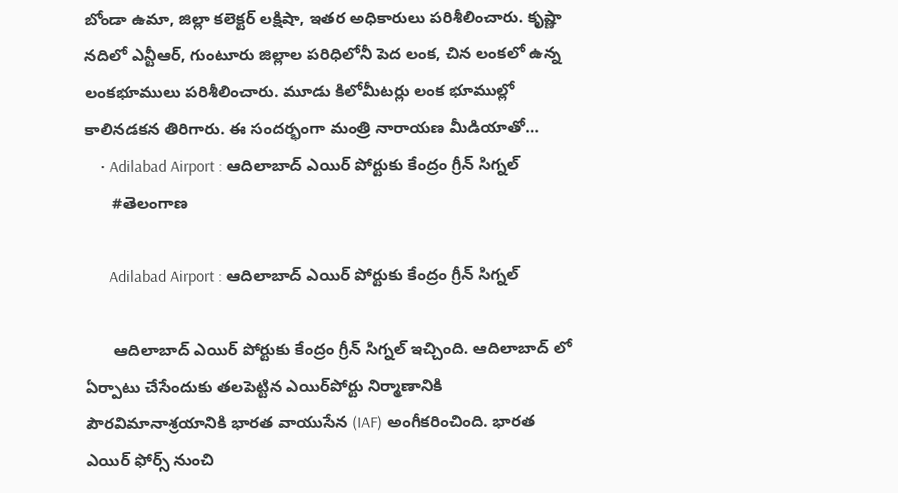బోండా ఉమా, జిల్లా కలెక్టర్ లక్షిషా, ఇతర అధికారులు పరిశీలించారు. కృష్ణా నదిలో ఎన్టీఆర్, గుంటూరు జిల్లాల పరిధిలోనీ పెద లంక, చిన లంకలో ఉన్న లంకభూములు పరిశీలించారు. మూడు కిలోమీటర్లు లంక భూముల్లో కాలినడకన తిరిగారు. ఈ సందర్భంగా మంత్రి నారాయణ మీడియాతో…
    • Adilabad Airport : ఆదిలాబాద్ ఎయిర్ పోర్టుకు కేంద్రం గ్రీన్ సిగ్నల్
      #తెలంగాణ

      Adilabad Airport : ఆదిలాబాద్ ఎయిర్ పోర్టుకు కేంద్రం గ్రీన్ సిగ్నల్

      ఆదిలాబాద్ ఎయిర్ పోర్టుకు కేంద్రం గ్రీన్ సిగ్నల్ ఇచ్చింది. ఆదిలాబాద్ లో ఏర్పాటు చేసేందుకు తలపెట్టిన ఎయిర్‌పోర్టు నిర్మాణానికి పౌరవిమానాశ్రయానికి భారత వాయుసేన (IAF) అంగీకరించింది. భారత ఎయిర్ ఫోర్స్ నుంచి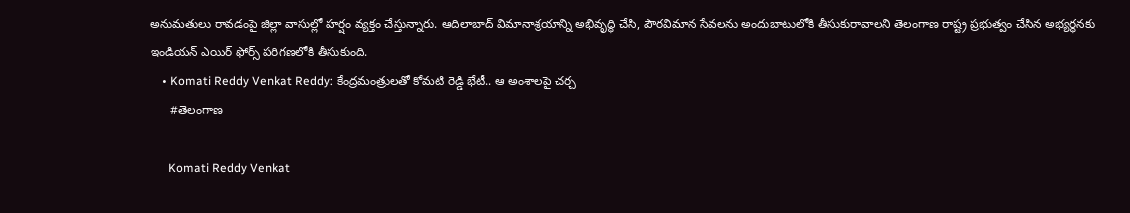అనుమతులు రావడంపై జిల్లా వాసుల్లో హర్షం వ్యక్తం చేస్తున్నారు. ఆదిలాబాద్ విమానాశ్రయాన్ని అభివృద్ధి చేసి, పౌరవిమాన సేవలను అందుబాటులోకి తీసుకురావాలని తెలంగాణ రాష్ట్ర ప్రభుత్వం చేసిన అభ్యర్థనకు ఇండియన్ ఎయిర్ ఫోర్స్ పరిగణలోకి తీసుకుంది.
    • Komati Reddy Venkat Reddy: కేంద్రమంత్రులతో కోమటి రెడ్డి భేటీ.. ఆ అంశాలపై చర్చ
      #తెలంగాణ

      Komati Reddy Venkat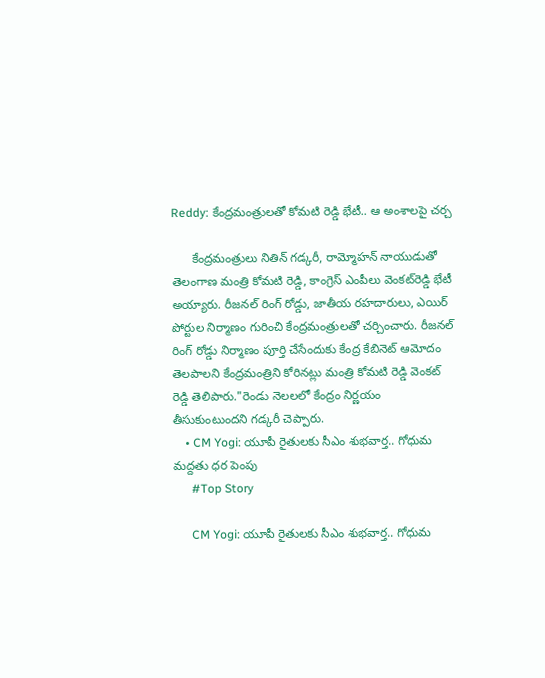Reddy: కేంద్రమంత్రులతో కోమటి రెడ్డి భేటీ.. ఆ అంశాలపై చర్చ

      కేంద్రమంత్రులు నితిన్ గడ్కరీ, రామ్మోహన్ నాయుడుతో తెలంగాణ మంత్రి కోమటి రెడ్డి, కాంగ్రెస్ ఎంపీలు వెంకట్‌రెడ్డి భేటీ అయ్యారు. రీజనల్ రింగ్ రోడ్డు, జాతీయ రహదారులు, ఎయిర్ పోర్టుల నిర్మాణం గురించి కేంద్రమంత్రులతో చర్చించారు. రీజనల్ రింగ్ రోడ్డు నిర్మాణం పూర్తి చేసేందుకు కేంద్ర కేబినెట్ ఆమోదం తెలపాలని కేంద్రమంత్రిని కోరినట్లు మంత్రి కోమటి రెడ్డి వెంకట్‌ రెడ్డి తెలిపారు."రెండు నెలలలో కేంద్రం నిర్ణయం తీసుకుంటుందని గడ్కరీ చెప్పారు.
    • CM Yogi: యూపీ రైతులకు సీఎం శుభవార్త.. గోధుమ మద్దతు ధర పెంపు
      #Top Story

      CM Yogi: యూపీ రైతులకు సీఎం శుభవార్త.. గోధుమ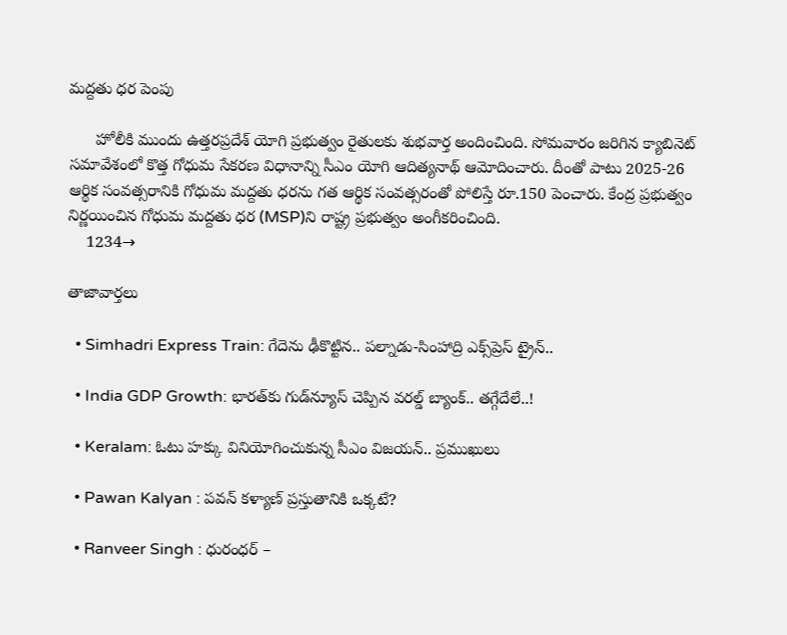మద్దతు ధర పెంపు

      హోలీకి ముందు ఉత్తరప్రదేశ్ యోగి ప్రభుత్వం రైతులకు శుభవార్త అందించింది. సోమవారం జరిగిన క్యాబినెట్ సమావేశంలో కొత్త గోధుమ సేకరణ విధానాన్ని సీఎం యోగి ఆదిత్యనాథ్ ఆమోదించారు. దీంతో పాటు 2025-26 ఆర్థిక సంవత్సరానికి గోధుమ మద్దతు ధరను గత ఆర్థిక సంవత్సరంతో పోలిస్తే రూ.150 పెంచారు. కేంద్ర ప్రభుత్వం నిర్ణయించిన గోధుమ మద్దతు ధర (MSP)ని రాష్ట్ర ప్రభుత్వం అంగీకరించింది.
    1234→

తాజావార్తలు

  • Simhadri Express Train: గేదెను ఢీకొట్టిన.. పల్నాడు-సింహాద్రి ఎక్స్‌ప్రెస్ ట్రైన్..

  • India GDP Growth: భారత్‌కు గుడ్‌న్యూస్‌ చెప్పిన వరల్డ్‌ బ్యాంక్.. తగ్గేదేలే..!

  • Keralam: ఓటు హక్కు వినియోగించుకున్న సీఎం విజయన్.. ప్రముఖులు

  • Pawan Kalyan : పవన్ కళ్యాణ్ ప్రస్తుతానికి ఒక్కటే?

  • Ranveer Singh : ధురంధర్ –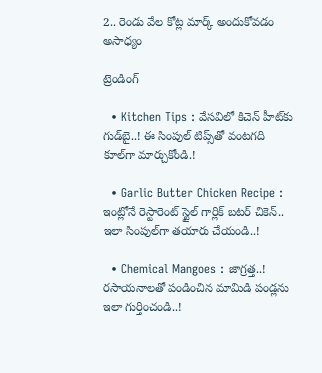2.. రెండు వేల కోట్ల మార్క్ అందుకోవడం అసాధ్యం

ట్రెండింగ్‌

  • Kitchen Tips : వేసవిలో కిచెన్ హీట్‌కు గుడ్‌బై..! ఈ సింపుల్ టిప్స్‌తో వంటగది కూల్‌గా మార్చుకోండి.!

  • Garlic Butter Chicken Recipe : ఇంట్లోనే రెస్టారెంట్ స్టైల్ గార్లిక్ బటర్ చికెన్.. ఇలా సింపుల్‌గా తయారు చేయండి..!

  • Chemical Mangoes : జాగ్రత్త..! రసాయనాలతో పండించిన మామిడి పండ్లను ఇలా గుర్తించండి..!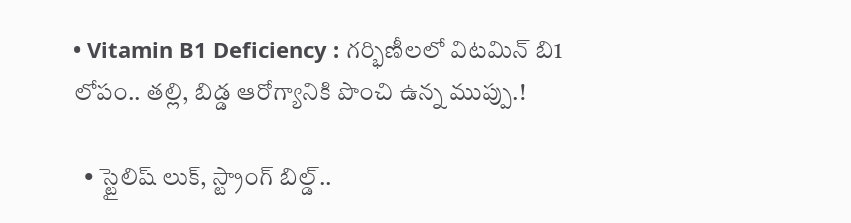• Vitamin B1 Deficiency : గర్భిణీలలో విటమిన్ బి1 లోపం.. తల్లి, బిడ్డ ఆరోగ్యానికి పొంచి ఉన్న ముప్పు.!

  • స్టైలిష్ లుక్, స్ట్రాంగ్ బిల్డ్..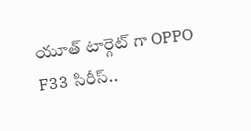యూత్‌ టార్గెట్ గా OPPO F33 సిరీస్..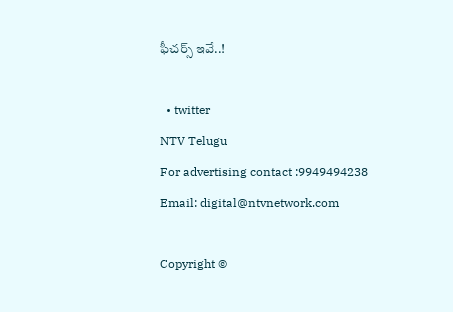ఫీచర్స్ ఇవే..!

  • twitter
NTV Telugu
For advertising contact :9949494238
Email: digital@ntvnetwork.com

Copyright ©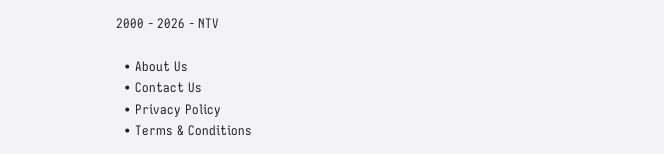2000 - 2026 - NTV

  • About Us
  • Contact Us
  • Privacy Policy
  • Terms & Conditions